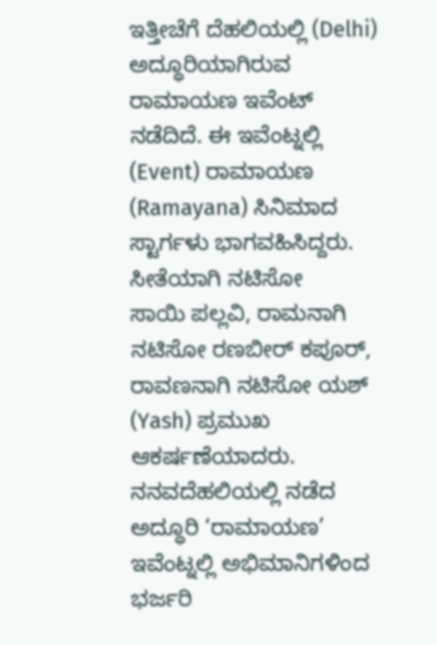ಇತ್ತೀಚೆಗೆ ದೆಹಲಿಯಲ್ಲಿ (Delhi) ಅದ್ಧೂರಿಯಾಗಿರುವ ರಾಮಾಯಣ ಇವೆಂಟ್ ನಡೆದಿದೆ. ಈ ಇವೆಂಟ್ನಲ್ಲಿ (Event) ರಾಮಾಯಣ (Ramayana) ಸಿನಿಮಾದ ಸ್ಟಾರ್ಗಳು ಭಾಗವಹಿಸಿದ್ದರು. ಸೀತೆಯಾಗಿ ನಟಿಸೋ
ಸಾಯಿ ಪಲ್ಲವಿ, ರಾಮನಾಗಿ ನಟಿಸೋ ರಣಬೀರ್ ಕಪೂರ್, ರಾವಣನಾಗಿ ನಟಿಸೋ ಯಶ್ (Yash) ಪ್ರಮುಖ ಆಕರ್ಷಣೆಯಾದರು.
ನನವದೆಹಲಿಯಲ್ಲಿ ನಡೆದ ಅದ್ಧೂರಿ ‘ರಾಮಾಯಣ’ ಇವೆಂಟ್ನಲ್ಲಿ ಅಭಿಮಾನಿಗಳಿಂದ ಭರ್ಜರಿ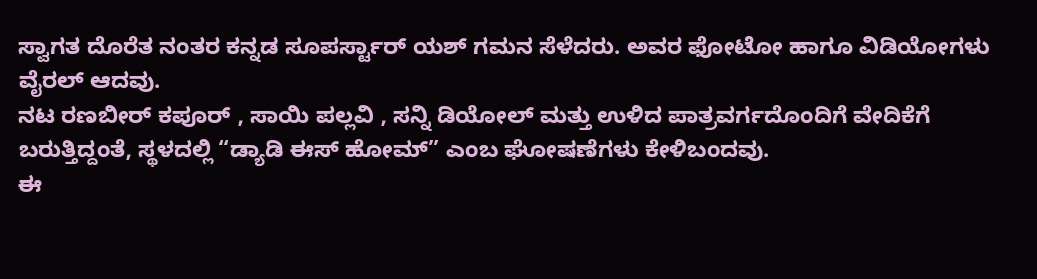ಸ್ವಾಗತ ದೊರೆತ ನಂತರ ಕನ್ನಡ ಸೂಪರ್ಸ್ಟಾರ್ ಯಶ್ ಗಮನ ಸೆಳೆದರು. ಅವರ ಫೋಟೋ ಹಾಗೂ ವಿಡಿಯೋಗಳು ವೈರಲ್ ಆದವು.
ನಟ ರಣಬೀರ್ ಕಪೂರ್ , ಸಾಯಿ ಪಲ್ಲವಿ , ಸನ್ನಿ ಡಿಯೋಲ್ ಮತ್ತು ಉಳಿದ ಪಾತ್ರವರ್ಗದೊಂದಿಗೆ ವೇದಿಕೆಗೆ ಬರುತ್ತಿದ್ದಂತೆ, ಸ್ಥಳದಲ್ಲಿ “ಡ್ಯಾಡಿ ಈಸ್ ಹೋಮ್” ಎಂಬ ಘೋಷಣೆಗಳು ಕೇಳಿಬಂದವು.
ಈ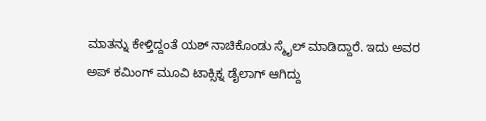ಮಾತನ್ನು ಕೇಳ್ತಿದ್ದಂತೆ ಯಶ್ ನಾಚಿಕೊಂಡು ಸ್ಮೈಲ್ ಮಾಡಿದ್ದಾರೆ. ಇದು ಅವರ ಅಪ್ ಕಮಿಂಗ್ ಮೂವಿ ಟಾಕ್ಸಿಕ್ನ ಡೈಲಾಗ್ ಆಗಿದ್ದು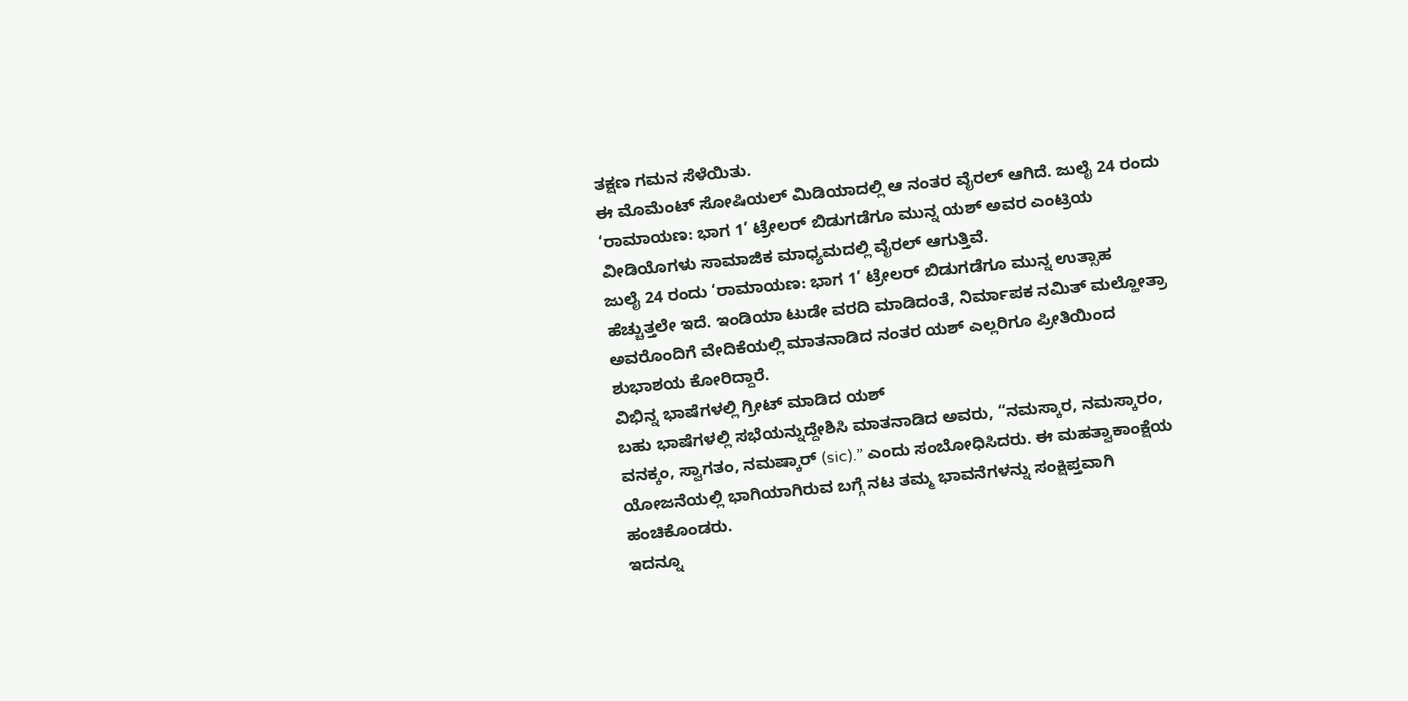ತಕ್ಷಣ ಗಮನ ಸೆಳೆಯಿತು.
ಈ ಮೊಮೆಂಟ್ ಸೋಷಿಯಲ್ ಮಿಡಿಯಾದಲ್ಲಿ ಆ ನಂತರ ವೈರಲ್ ಆಗಿದೆ. ಜುಲೈ 24 ರಂದು ‘ರಾಮಾಯಣ: ಭಾಗ 1’ ಟ್ರೇಲರ್ ಬಿಡುಗಡೆಗೂ ಮುನ್ನ ಯಶ್ ಅವರ ಎಂಟ್ರಿಯ ವೀಡಿಯೊಗಳು ಸಾಮಾಜಿಕ ಮಾಧ್ಯಮದಲ್ಲಿ ವೈರಲ್ ಆಗುತ್ತಿವೆ.
ಜುಲೈ 24 ರಂದು ‘ರಾಮಾಯಣ: ಭಾಗ 1’ ಟ್ರೇಲರ್ ಬಿಡುಗಡೆಗೂ ಮುನ್ನ ಉತ್ಸಾಹ ಹೆಚ್ಚುತ್ತಲೇ ಇದೆ. ಇಂಡಿಯಾ ಟುಡೇ ವರದಿ ಮಾಡಿದಂತೆ, ನಿರ್ಮಾಪಕ ನಮಿತ್ ಮಲ್ಹೋತ್ರಾ ಅವರೊಂದಿಗೆ ವೇದಿಕೆಯಲ್ಲಿ ಮಾತನಾಡಿದ ನಂತರ ಯಶ್ ಎಲ್ಲರಿಗೂ ಪ್ರೀತಿಯಿಂದ ಶುಭಾಶಯ ಕೋರಿದ್ದಾರೆ.
ವಿಭಿನ್ನ ಭಾಷೆಗಳಲ್ಲಿ ಗ್ರೀಟ್ ಮಾಡಿದ ಯಶ್
ಬಹು ಭಾಷೆಗಳಲ್ಲಿ ಸಭೆಯನ್ನುದ್ದೇಶಿಸಿ ಮಾತನಾಡಿದ ಅವರು, “ನಮಸ್ಕಾರ, ನಮಸ್ಕಾರಂ, ವನಕ್ಕಂ, ಸ್ವಾಗತಂ, ನಮಷ್ಕಾರ್ (sic).” ಎಂದು ಸಂಬೋಧಿಸಿದರು. ಈ ಮಹತ್ವಾಕಾಂಕ್ಷೆಯ ಯೋಜನೆಯಲ್ಲಿ ಭಾಗಿಯಾಗಿರುವ ಬಗ್ಗೆ ನಟ ತಮ್ಮ ಭಾವನೆಗಳನ್ನು ಸಂಕ್ಷಿಪ್ತವಾಗಿ ಹಂಚಿಕೊಂಡರು.
ಇದನ್ನೂ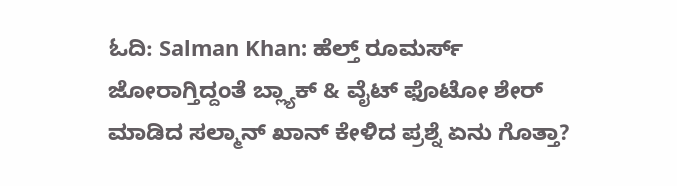ಓದಿ: Salman Khan: ಹೆಲ್ತ್ ರೂಮರ್ಸ್ ಜೋರಾಗ್ತಿದ್ದಂತೆ ಬ್ಲ್ಯಾಕ್ & ವೈಟ್ ಫೊಟೋ ಶೇರ್ ಮಾಡಿದ ಸಲ್ಮಾನ್ ಖಾನ್ ಕೇಳಿದ ಪ್ರಶ್ನೆ ಏನು ಗೊತ್ತಾ?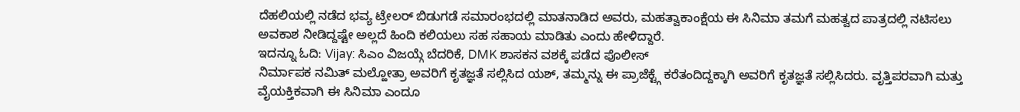ದೆಹಲಿಯಲ್ಲಿ ನಡೆದ ಭವ್ಯ ಟ್ರೇಲರ್ ಬಿಡುಗಡೆ ಸಮಾರಂಭದಲ್ಲಿ ಮಾತನಾಡಿದ ಅವರು, ಮಹತ್ವಾಕಾಂಕ್ಷೆಯ ಈ ಸಿನಿಮಾ ತಮಗೆ ಮಹತ್ವದ ಪಾತ್ರದಲ್ಲಿ ನಟಿಸಲು ಅವಕಾಶ ನೀಡಿದ್ದಷ್ಟೇ ಅಲ್ಲದೆ ಹಿಂದಿ ಕಲಿಯಲು ಸಹ ಸಹಾಯ ಮಾಡಿತು ಎಂದು ಹೇಳಿದ್ದಾರೆ.
ಇದನ್ನೂ ಓದಿ: Vijay: ಸಿಎಂ ವಿಜಯ್ಗೆ ಬೆದರಿಕೆ, DMK ಶಾಸಕನ ವಶಕ್ಕೆ ಪಡೆದ ಪೊಲೀಸ್
ನಿರ್ಮಾಪಕ ನಮಿತ್ ಮಲ್ಹೋತ್ರಾ ಅವರಿಗೆ ಕೃತಜ್ಞತೆ ಸಲ್ಲಿಸಿದ ಯಶ್, ತಮ್ಮನ್ನು ಈ ಪ್ರಾಜೆಕ್ಟ್ಗೆ ಕರೆತಂದಿದ್ದಕ್ಕಾಗಿ ಅವರಿಗೆ ಕೃತಜ್ಞತೆ ಸಲ್ಲಿಸಿದರು. ವೃತ್ತಿಪರವಾಗಿ ಮತ್ತು ವೈಯಕ್ತಿಕವಾಗಿ ಈ ಸಿನಿಮಾ ಎಂದೂ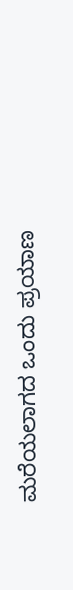ಮರೆಯಲಾಗದ ಒಂದು ಪ್ರಯಾಣ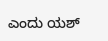ಎಂದು ಯಶ್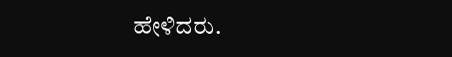ಹೇಳಿದರು.